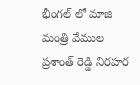భీంగల్ లో మాజి మంత్రి వేముల ప్రశాంత్ రెడ్డి నిరహర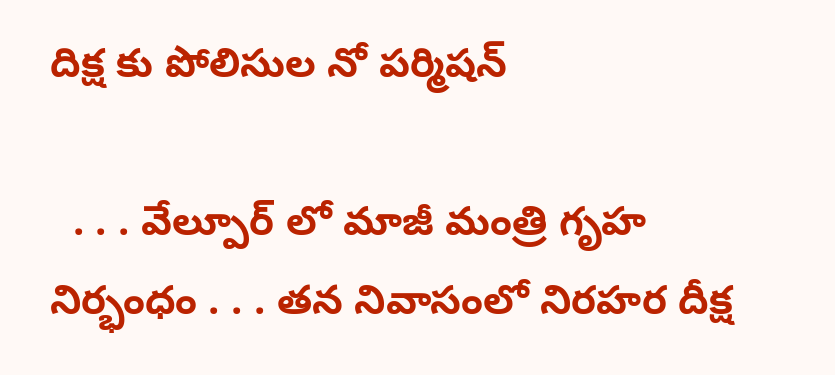దిక్ష కు పోలిసుల నో పర్మిషన్

  . . . వేల్పూర్ లో మాజీ మంత్రి గృహ నిర్భంధం . . . తన నివాసంలో నిరహర దీక్ష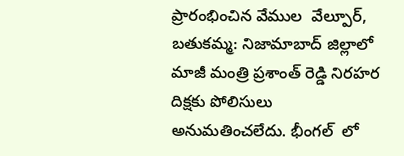ప్రారంభించిన వేముల  వేల్పూర్, బతుకమ్మ: నిజామాబాద్ జిల్లాలో మాజీ మంత్రి ప్రశాంత్ రెడ్డి నిరహర దిక్షకు పోలిసులు అనుమతించలేదు. భీంగల్  లో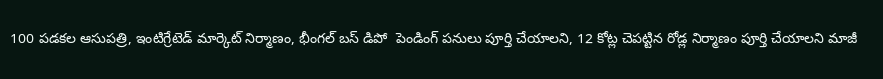100 పడకల ఆసుపత్రి, ఇంటిగ్రేటెడ్ మార్కెట్ నిర్మాణం, భీంగల్ బస్ డిపో  పెండింగ్ పనులు పూర్తి చేయాలని, 12 కోట్ల చెపట్టిన రోడ్ల నిర్మాణం పూర్తి చేయాలని మాజీ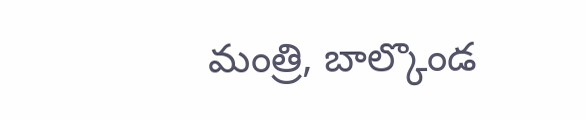మంత్రి, బాల్కొండ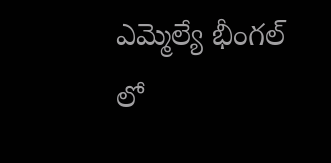ఎమ్మెల్యే భీంగల్ లో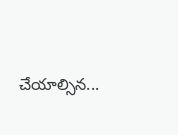చేయాల్సిన...